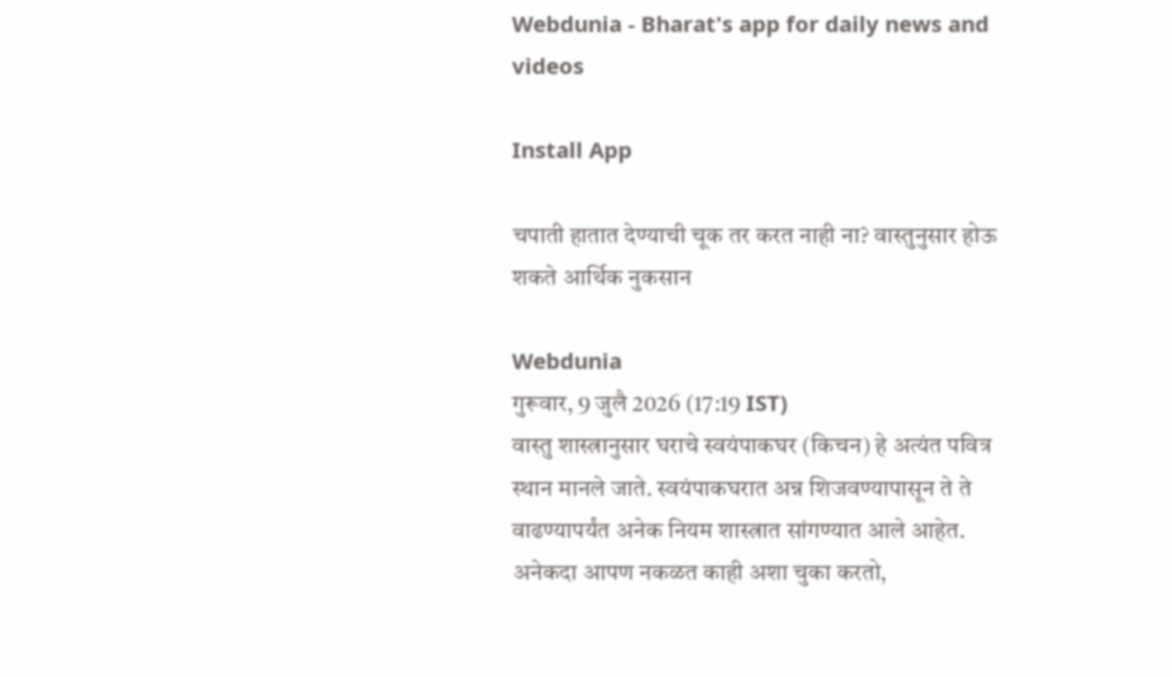Webdunia - Bharat's app for daily news and videos

Install App

चपाती हातात देण्याची चूक तर करत नाही ना? वास्तुनुसार होऊ शकते आर्थिक नुकसान

Webdunia
गुरूवार, 9 जुलै 2026 (17:19 IST)
वास्तु शास्त्रानुसार घराचे स्वयंपाकघर (किचन) हे अत्यंत पवित्र स्थान मानले जाते. स्वयंपाकघरात अन्न शिजवण्यापासून ते ते वाढण्यापर्यंत अनेक नियम शास्त्रात सांगण्यात आले आहेत. अनेकदा आपण नकळत काही अशा चुका करतो,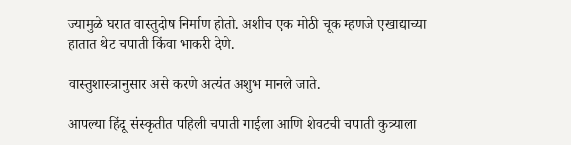ज्यामुळे घरात वास्तुदोष निर्माण होतो. अशीच एक मोठी चूक म्हणजे एखाद्याच्या हातात थेट चपाती किंवा भाकरी देणे.

वास्तुशास्त्रानुसार असे करणे अत्यंत अशुभ मानले जाते.

आपल्या हिंदू संस्कृतीत पहिली चपाती गाईला आणि शेवटची चपाती कुत्र्याला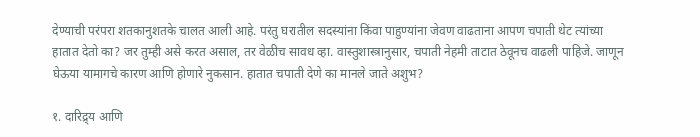देण्याची परंपरा शतकानुशतके चालत आली आहे. परंतु घरातील सदस्यांना किंवा पाहुण्यांना जेवण वाढताना आपण चपाती थेट त्यांच्या हातात देतो का? जर तुम्ही असे करत असाल, तर वेळीच सावध व्हा. वास्तुशास्त्रानुसार, चपाती नेहमी ताटात ठेवूनच वाढली पाहिजे. जाणून घेऊया यामागचे कारण आणि होणारे नुकसान. हातात चपाती देणे का मानले जाते अशुभ?

१. दारिद्र्य आणि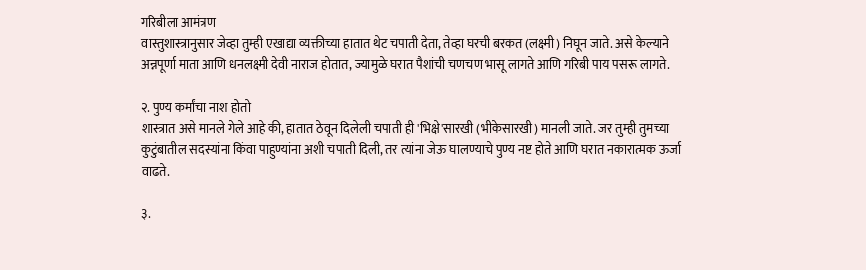गरिबीला आमंत्रण
वास्तुशास्त्रानुसार जेव्हा तुम्ही एखाद्या व्यक्तीच्या हातात थेट चपाती देता, तेव्हा घरची बरकत (लक्ष्मी) निघून जाते. असे केल्याने अन्नपूर्णा माता आणि धनलक्ष्मी देवी नाराज होतात, ज्यामुळे घरात पैशांची चणचण भासू लागते आणि गरिबी पाय पसरू लागते.

२. पुण्य कर्मांचा नाश होतो
शास्त्रात असे मानले गेले आहे की, हातात ठेवून दिलेली चपाती ही 'भिक्षे'सारखी (भीकेसारखी) मानली जाते. जर तुम्ही तुमच्या कुटुंबातील सदस्यांना किंवा पाहुण्यांना अशी चपाती दिली, तर त्यांना जेऊ घालण्याचे पुण्य नष्ट होते आणि घरात नकारात्मक ऊर्जा वाढते.

३.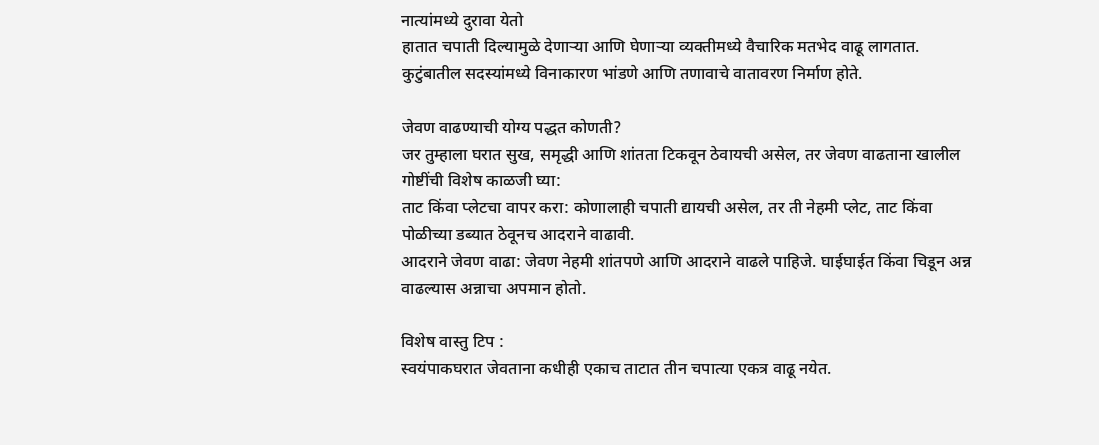नात्यांमध्ये दुरावा येतो
हातात चपाती दिल्यामुळे देणाऱ्या आणि घेणाऱ्या व्यक्तीमध्ये वैचारिक मतभेद वाढू लागतात. कुटुंबातील सदस्यांमध्ये विनाकारण भांडणे आणि तणावाचे वातावरण निर्माण होते.

जेवण वाढण्याची योग्य पद्धत कोणती?
जर तुम्हाला घरात सुख, समृद्धी आणि शांतता टिकवून ठेवायची असेल, तर जेवण वाढताना खालील गोष्टींची विशेष काळजी घ्या:
ताट किंवा प्लेटचा वापर करा: कोणालाही चपाती द्यायची असेल, तर ती नेहमी प्लेट, ताट किंवा पोळीच्या डब्यात ठेवूनच आदराने वाढावी.
आदराने जेवण वाढा: जेवण नेहमी शांतपणे आणि आदराने वाढले पाहिजे. घाईघाईत किंवा चिडून अन्न वाढल्यास अन्नाचा अपमान होतो.

विशेष वास्तु टिप :
स्वयंपाकघरात जेवताना कधीही एकाच ताटात तीन चपात्या एकत्र वाढू नयेत.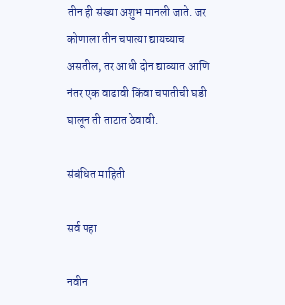तीन ही संख्या अशुभ मानली जाते. जर कोणाला तीन चपात्या द्यायच्याच असतील, तर आधी दोन द्याव्यात आणि नंतर एक वाढावी किंवा चपातीची घडी घालून ती ताटात ठेवावी.

संबंधित माहिती

सर्व पहा

नवीन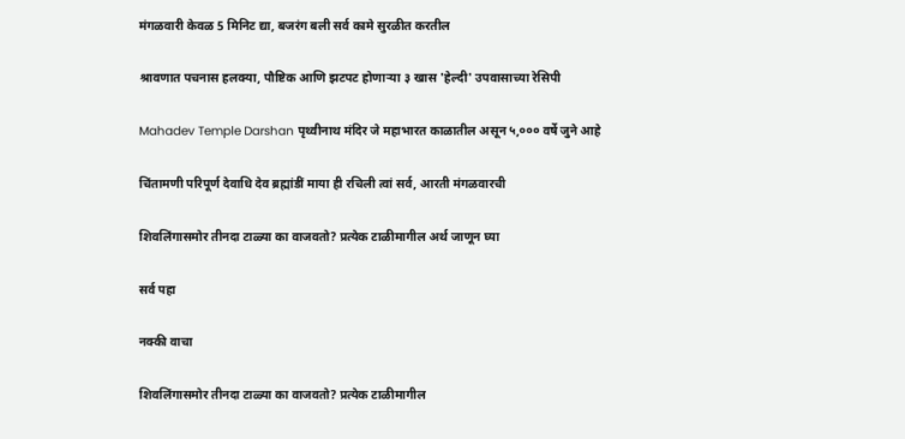मंगळवारी केवळ 5 मिनिट द्या, बजरंग बली सर्व कामे सुरळीत करतील

श्रावणात पचनास हलक्या, पौष्टिक आणि झटपट होणाऱ्या ३ खास 'हेल्दी' उपवासाच्या रेसिपी

Mahadev Temple Darshan पृथ्वीनाथ मंदिर जे महाभारत काळातील असून ५,००० वर्षे जुने आहे

चिंतामणी परिपूर्ण देवाधि देव ब्रह्मांडीं माया ही रचिली त्वां सर्व, आरती मंगळवारची

शिवलिंगासमोर तीनदा टाळ्या का वाजवतो? प्रत्येक टाळीमागील अर्थ जाणून घ्या

सर्व पहा

नक्की वाचा

शिवलिंगासमोर तीनदा टाळ्या का वाजवतो? प्रत्येक टाळीमागील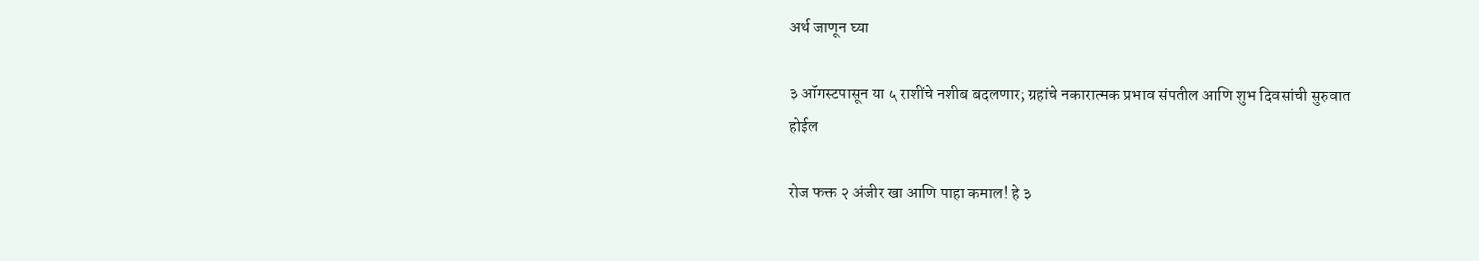अर्थ जाणून घ्या

३ ऑगस्टपासून या ५ राशींचे नशीब बदलणार; ग्रहांचे नकारात्मक प्रभाव संपतील आणि शुभ दिवसांची सुरुवात होईल

रोज फक्त २ अंजीर खा आणि पाहा कमाल! हे ३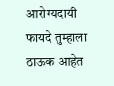आरोग्यदायी फायदे तुम्हाला ठाऊक आहेत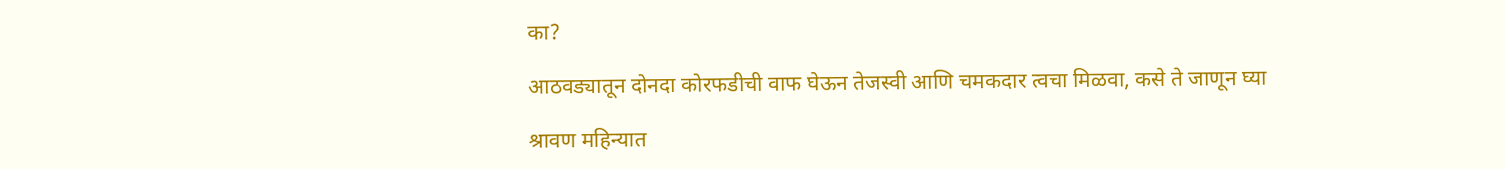का?

आठवड्यातून दोनदा कोरफडीची वाफ घेऊन तेजस्वी आणि चमकदार त्वचा मिळवा, कसे ते जाणून घ्या

श्रावण महिन्यात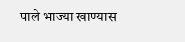पाले भाज्या खाण्यास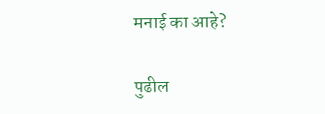मनाई का आहे?

पुढील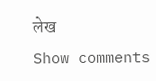लेख
Show comments